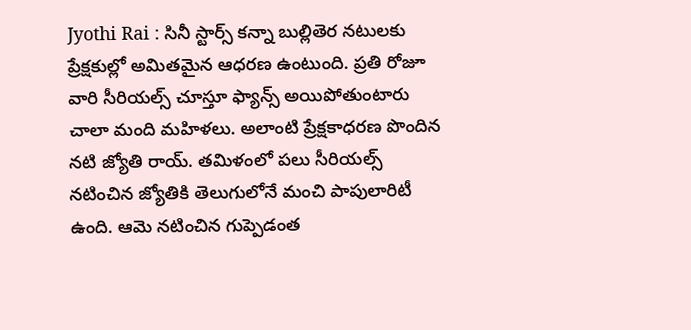Jyothi Rai : సినీ స్టార్స్ కన్నా బుల్లితెర నటులకు ప్రేక్షకుల్లో అమితమైన ఆధరణ ఉంటుంది. ప్రతి రోజూ వారి సీరియల్స్ చూస్తూ ఫ్యాన్స్ అయిపోతుంటారు చాలా మంది మహిళలు. అలాంటి ప్రేక్షకాధరణ పొందిన నటి జ్యోతి రాయ్. తమిళంలో పలు సీరియల్స్ నటించిన జ్యోతికి తెలుగులోనే మంచి పాపులారిటీ ఉంది. ఆమె నటించిన గుప్పెడంత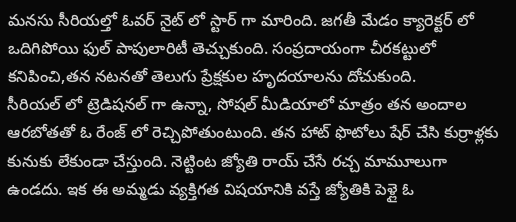మనసు సీరియల్తో ఓవర్ నైట్ లో స్టార్ గా మారింది. జగతీ మేడం క్యారెక్టర్ లో ఒదిగిపోయి ఫుల్ పాపులారిటీ తెచ్చుకుంది. సంప్రదాయంగా చీరకట్టులో కనిపించి,తన నటనతో తెలుగు ప్రేక్షకుల హృదయాలను దోచుకుంది.
సీరియల్ లో ట్రెడిషనల్ గా ఉన్నా, సోషల్ మీడియాలో మాత్రం తన అందాల ఆరబోతతో ఓ రేంజ్ లో రెచ్చిపోతుంటుంది. తన హాట్ ఫొటోలు షేర్ చేసి కుర్రాళ్లకు కునుకు లేకుండా చేస్తుంది. నెట్టింట జ్యోతి రాయ్ చేసే రచ్చ మామూలుగా ఉండదు. ఇక ఈ అమ్మడు వ్యక్తిగత విషయానికి వస్తే జ్యోతికి పెళ్లై ఓ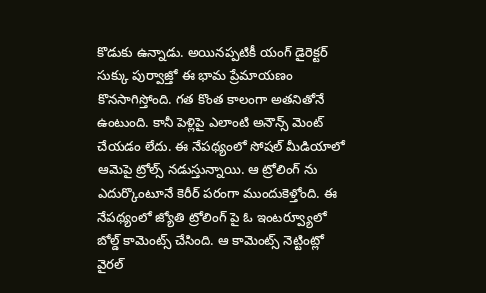కొడుకు ఉన్నాడు. అయినప్పటికీ యంగ్ డైరెక్టర్ సుక్కు పుర్వాజ్తో ఈ భామ ప్రేమాయణం కొనసాగిస్తోంది. గత కొంత కాలంగా అతనితోనే ఉంటుంది. కానీ పెళ్లిపై ఎలాంటి అనౌన్స్ మెంట్ చేయడం లేదు. ఈ నేపథ్యంలో సోషల్ మీడియాలో ఆమెపై ట్రోల్స్ నడుస్తున్నాయి. ఆ ట్రోలింగ్ ను ఎదుర్కొంటూనే కెరీర్ పరంగా ముందుకెళ్తోంది. ఈ నేపథ్యంలో జ్యోతి ట్రోలింగ్ పై ఓ ఇంటర్వ్యూలో బోల్డ్ కామెంట్స్ చేసింది. ఆ కామెంట్స్ నెట్టింట్లో వైరల్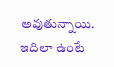అవుతున్నాయి.
ఇదిలా ఉంటే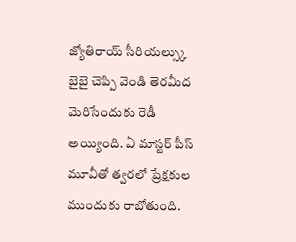జ్యోతిరాయ్ సీరియల్స్కు బైబై చెప్పి వెండి తెరమీద మెరిసేందుకు రెడీ అయ్యింది. ఏ మాస్టర్ పీస్ మూవీతో త్వరలో ప్రేక్షకుల ముందుకు రాబోతుంది.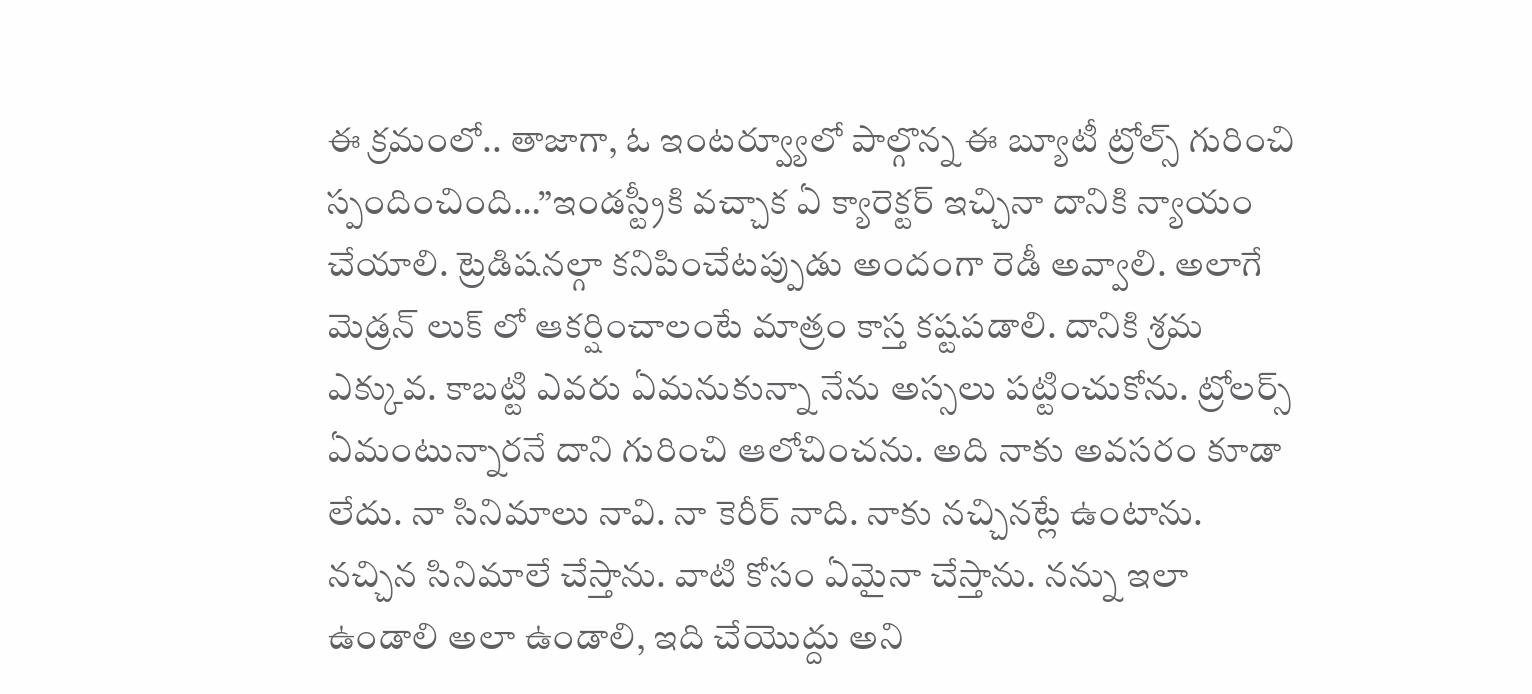ఈ క్రమంలో.. తాజాగా, ఓ ఇంటర్వ్యూలో పాల్గొన్న ఈ బ్యూటీ ట్రోల్స్ గురించి స్పందించింది…”ఇండస్ట్రీకి వచ్చాక ఏ క్యారెక్టర్ ఇచ్చినా దానికి న్యాయం చేయాలి. ట్రెడిషనల్గా కనిపించేటప్పుడు అందంగా రెడీ అవ్వాలి. అలాగే మెడ్రన్ లుక్ లో ఆకర్షించాలంటే మాత్రం కాస్త కష్టపడాలి. దానికి శ్రమ ఎక్కువ. కాబట్టి ఎవరు ఏమనుకున్నా నేను అస్సలు పట్టించుకోను. ట్రోలర్స్ ఏమంటున్నారనే దాని గురించి ఆలోచించను. అది నాకు అవసరం కూడా లేదు. నా సినిమాలు నావి. నా కెరీర్ నాది. నాకు నచ్చినట్లే ఉంటాను. నచ్చిన సినిమాలే చేస్తాను. వాటి కోసం ఏమైనా చేస్తాను. నన్ను ఇలా ఉండాలి అలా ఉండాలి, ఇది చేయొద్దు అని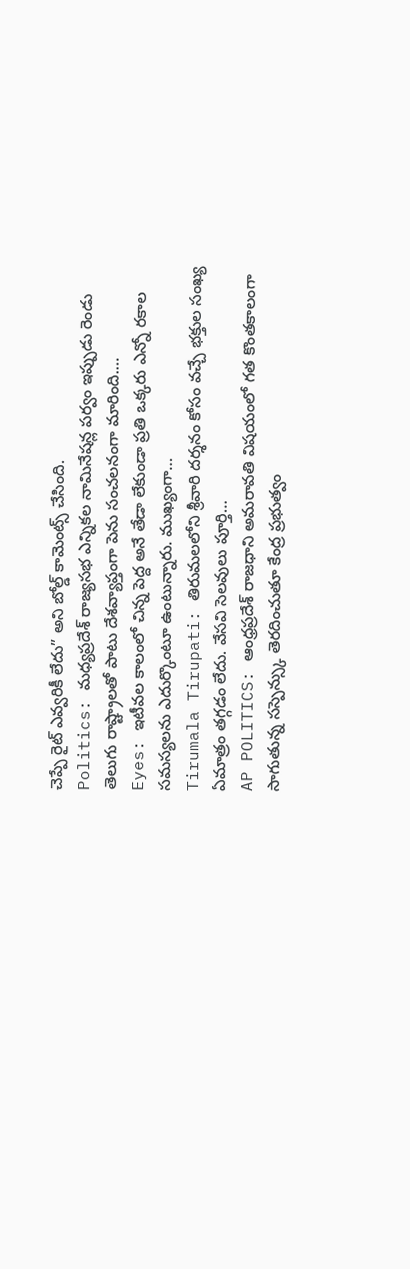చెప్పే రైట్ ఎవ్వరికీ లేదు” అని బోల్డ్ కామెంట్స్ చేసింది.
Politics: మధ్యప్రదేశ్ రాజ్యసభ ఎన్నికల నామినేషన్ల పర్వం ఇప్పుడు రెండు తెలుగు రాష్ట్రాలతో పాటు దేశవ్యాప్తంగా పెను సంచలనంగా మారింది.…
Eyes: ఇటీవల కాలంలో చిన్న పెద్ద అనే తేడా లేకుండా ప్రతి ఒక్కరు ఎన్నో రకాల సమస్యలను ఎదుర్కొంటూ ఉంటున్నారు. ముఖ్యంగా…
Tirumala Tirupati: తిరుమలలోని శ్రీవారి దర్శనం కోసం వచ్చే భక్తుల సంఖ్య ఏమాత్రం తగ్గడం లేదు. వేసవి సెలవులు పూర్తి…
AP POLITICS: ఆంధ్రప్రదేశ్ రాజధాని అమరావతి విషయంలో గత కొంతకాలంగా సాగుతున్న సస్పెన్స్కు తెరదించుతూ కేంద్ర ప్రభుత్వం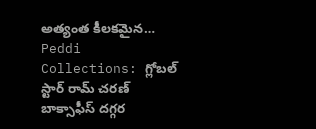అత్యంత కీలకమైన…
Peddi Collections: గ్లోబల్ స్టార్ రామ్ చరణ్ బాక్సాఫీస్ దగ్గర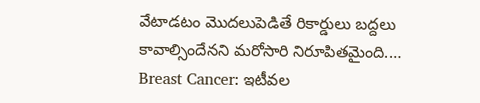వేటాడటం మొదలుపెడితే రికార్డులు బద్దలు కావాల్సిందేనని మరోసారి నిరూపితమైంది.…
Breast Cancer: ఇటీవల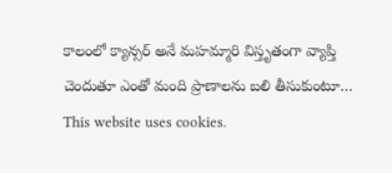కాలంలో క్యాన్సర్ అనే మహమ్మారి విస్తృతంగా వ్యాప్తి చెందుతూ ఎంతో మంది ప్రాణాలను బలి తీసుకుంటూ…
This website uses cookies.